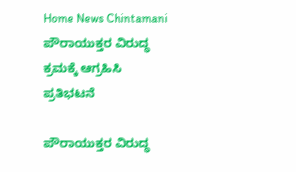Home News Chintamani ಪೌರಾಯುಕ್ತರ ವಿರುದ್ಧ ಕ್ರಮಕ್ಕೆ ಆಗ್ರಹಿಸಿ ಪ್ರತಿಭಟನೆ

ಪೌರಾಯುಕ್ತರ ವಿರುದ್ಧ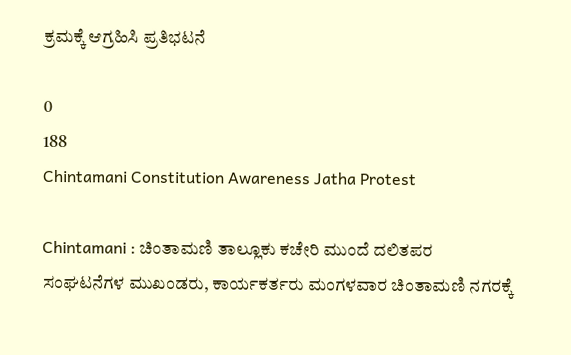ಕ್ರಮಕ್ಕೆ ಆಗ್ರಹಿಸಿ ಪ್ರತಿಭಟನೆ

0
188
Chintamani Constitution Awareness Jatha Protest

Chintamani : ಚಿಂತಾಮಣಿ ತಾಲ್ಲೂಕು ಕಚೇರಿ ಮುಂದೆ ದಲಿತಪರ ಸಂಘಟನೆಗಳ ಮುಖಂಡರು, ಕಾರ್ಯಕರ್ತರು ಮಂಗಳವಾರ ಚಿಂತಾಮಣಿ ನಗರಕ್ಕೆ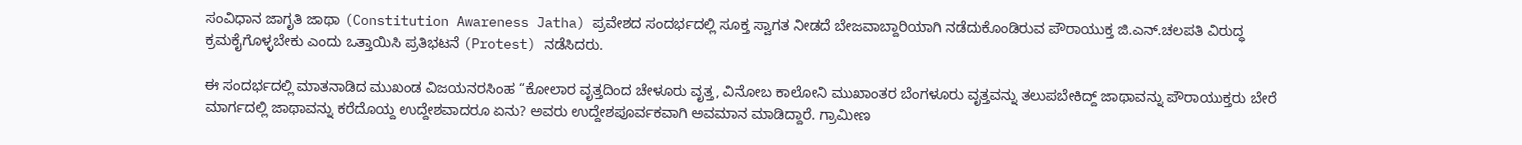ಸಂವಿಧಾನ ಜಾಗೃತಿ ಜಾಥಾ (Constitution Awareness Jatha) ಪ್ರವೇಶದ ಸಂದರ್ಭದಲ್ಲಿ ಸೂಕ್ತ ಸ್ವಾಗತ ನೀಡದೆ ಬೇಜವಾಬ್ದಾರಿಯಾಗಿ ನಡೆದುಕೊಂಡಿರುವ ಪೌರಾಯುಕ್ತ ಜಿ.ಎನ್.ಚಲಪತಿ ವಿರುದ್ಧ ಕ್ರಮಕೈಗೊಳ್ಳಬೇಕು ಎಂದು ಒತ್ತಾಯಿಸಿ ಪ್ರತಿಭಟನೆ (Protest) ನಡೆಸಿದರು.

ಈ ಸಂದರ್ಭದಲ್ಲಿ ಮಾತನಾಡಿದ ಮುಖಂಡ ವಿಜಯನರಸಿಂಹ “ಕೋಲಾರ ವೃತ್ತದಿಂದ ಚೇಳೂರು ವೃತ್ತ, ವಿನೋಬ ಕಾಲೋನಿ ಮುಖಾಂತರ ಬೆಂಗಳೂರು ವೃತ್ತವನ್ನು ತಲುಪಬೇಕಿದ್ದ್ ಜಾಥಾವನ್ನು ಪೌರಾಯುಕ್ತರು ಬೇರೆ ಮಾರ್ಗದಲ್ಲಿ ಜಾಥಾವನ್ನು ಕರೆದೊಯ್ದ ಉದ್ದೇಶವಾದರೂ ಏನು? ಅವರು ಉದ್ದೇಶಪೂರ್ವಕವಾಗಿ ಅವಮಾನ ಮಾಡಿದ್ದಾರೆ. ಗ್ರಾಮೀಣ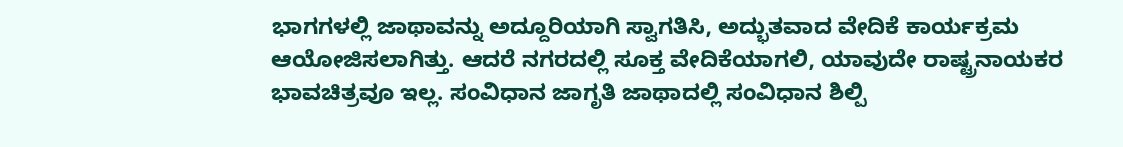ಭಾಗಗಳಲ್ಲಿ ಜಾಥಾವನ್ನು ಅದ್ದೂರಿಯಾಗಿ ಸ್ವಾಗತಿಸಿ, ಅದ್ಭುತವಾದ ವೇದಿಕೆ ಕಾರ್ಯಕ್ರಮ ಆಯೋಜಿಸಲಾಗಿತ್ತು. ಆದರೆ ನಗರದಲ್ಲಿ ಸೂಕ್ತ ವೇದಿಕೆಯಾಗಲಿ, ಯಾವುದೇ ರಾಷ್ಟ್ರನಾಯಕರ ಭಾವಚಿತ್ರವೂ ಇಲ್ಲ. ಸಂವಿಧಾನ ಜಾಗೃತಿ ಜಾಥಾದಲ್ಲಿ ಸಂವಿಧಾನ ಶಿಲ್ಪಿ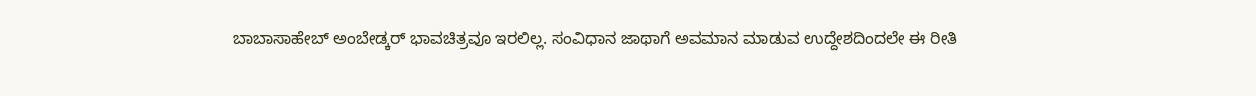ಬಾಬಾಸಾಹೇಬ್ ಅಂಬೇಡ್ಕರ್ ಭಾವಚಿತ್ರವೂ ಇರಲಿಲ್ಲ. ಸಂವಿಧಾನ ಜಾಥಾಗೆ ಅವಮಾನ ಮಾಡುವ ಉದ್ದೇಶದಿಂದಲೇ ಈ ರೀತಿ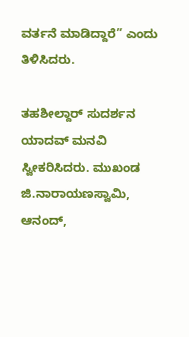ವರ್ತನೆ ಮಾಡಿದ್ದಾರೆ” ಎಂದು ತಿಳಿಸಿದರು.

ತಹಶೀಲ್ದಾರ್ ಸುದರ್ಶನ ಯಾದವ್ ಮನವಿ ಸ್ವೀಕರಿಸಿದರು. ಮುಖಂಡ ಜಿ.ನಾರಾಯಣಸ್ವಾಮಿ, ಆನಂದ್,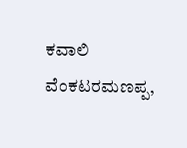ಕವಾಲಿ ವೆಂಕಟರಮಣಪ್ಪ,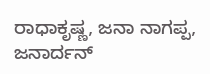ರಾಧಾಕೃಷ್ಣ, ಜನಾ ನಾಗಪ್ಪ, ಜನಾರ್ದನ್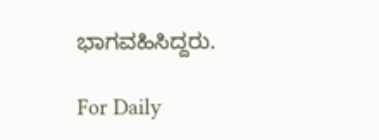ಭಾಗವಹಿಸಿದ್ದರು.

For Daily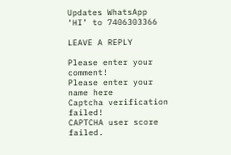Updates WhatsApp ‘HI’ to 7406303366

LEAVE A REPLY

Please enter your comment!
Please enter your name here
Captcha verification failed!
CAPTCHA user score failed.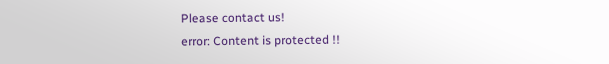Please contact us!
error: Content is protected !!